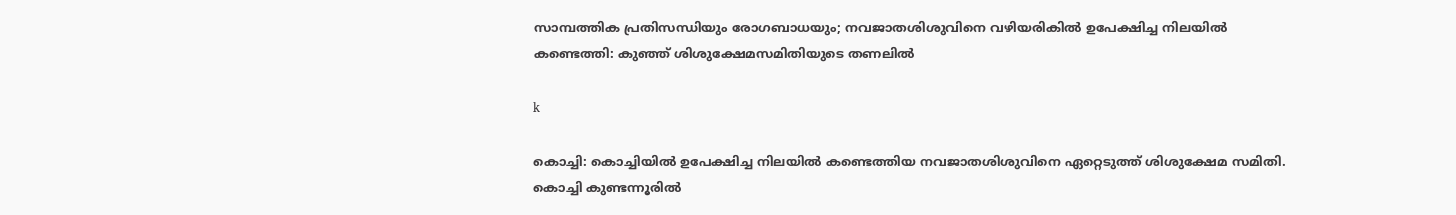സാമ്പത്തിക പ്രതിസന്ധിയും രോഗബാധയും; നവജാതശിശുവിനെ വഴിയരികിൽ ഉപേക്ഷിച്ച നിലയിൽ കണ്ടെത്തി: കുഞ്ഞ് ശിശുക്ഷേമസമിതിയുടെ തണലിൽ

k

കൊച്ചി: കൊച്ചിയില്‍ ഉപേക്ഷിച്ച നിലയില്‍ കണ്ടെത്തിയ നവജാതശിശുവിനെ ഏറ്റെടുത്ത് ശിശുക്ഷേമ സമിതി. കൊച്ചി കുണ്ടന്നൂരില്‍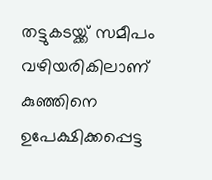തട്ടുകടയ്ക്ക് സമീപം വഴിയരികിലാണ് കുഞ്ഞിനെ ഉപേക്ഷിക്കപ്പെട്ട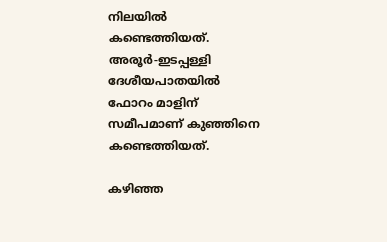നിലയില്‍ കണ്ടെത്തിയത്. അരൂര്‍-ഇടപ്പള്ളി ദേശീയപാതയില്‍ ഫോറം മാളിന് സമീപമാണ് കുഞ്ഞിനെ കണ്ടെത്തിയത്.

കഴിഞ്ഞ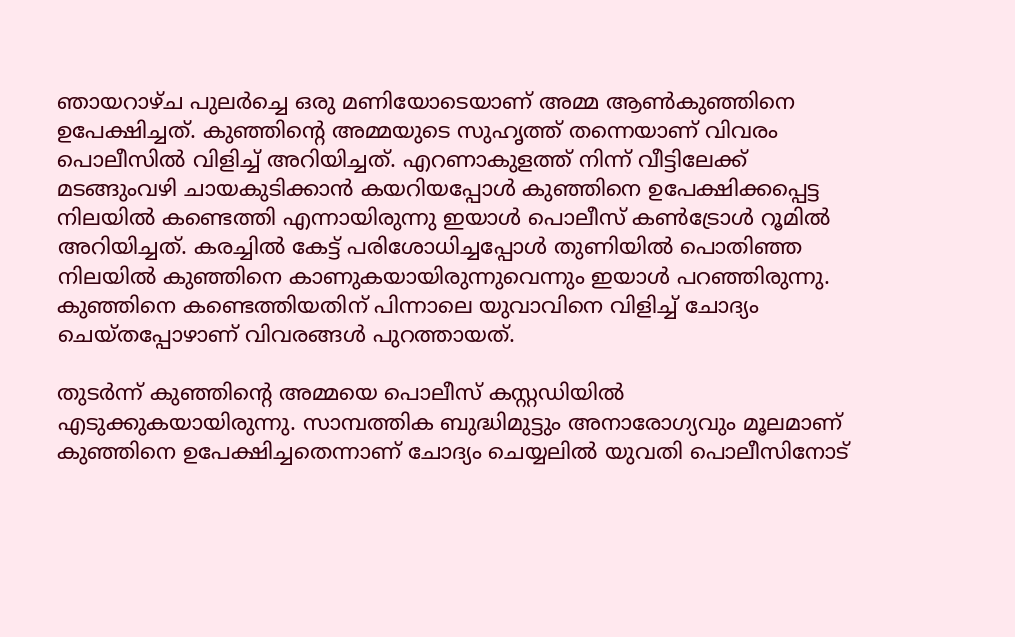ഞായറാഴ്ച പുലര്‍ച്ചെ ഒരു മണിയോടെയാണ് അമ്മ ആണ്‍കുഞ്ഞിനെ ഉപേക്ഷിച്ചത്. കുഞ്ഞിന്റെ അമ്മയുടെ സുഹൃത്ത് തന്നെയാണ് വിവരം പൊലീസില്‍ വിളിച്ച് അറിയിച്ചത്. എറണാകുളത്ത് നിന്ന് വീട്ടിലേക്ക് മടങ്ങുംവഴി ചായകുടിക്കാന്‍ കയറിയപ്പോള്‍ കുഞ്ഞിനെ ഉപേക്ഷിക്കപ്പെട്ട നിലയില്‍ കണ്ടെത്തി എന്നായിരുന്നു ഇയാള്‍ പൊലീസ് കണ്‍ട്രോള്‍ റൂമില്‍ അറിയിച്ചത്. കരച്ചില്‍ കേട്ട് പരിശോധിച്ചപ്പോള്‍ തുണിയില്‍ പൊതിഞ്ഞ നിലയില്‍ കുഞ്ഞിനെ കാണുകയായിരുന്നുവെന്നും ഇയാള്‍ പറഞ്ഞിരുന്നു. കുഞ്ഞിനെ കണ്ടെത്തിയതിന് പിന്നാലെ യുവാവിനെ വിളിച്ച് ചോദ്യം ചെയ്തപ്പോഴാണ് വിവരങ്ങള്‍ പുറത്തായത്.

തുടര്‍ന്ന് കുഞ്ഞിന്റെ അമ്മയെ പൊലീസ് കസ്റ്റഡിയില്‍ എടുക്കുകയായിരുന്നു. സാമ്പത്തിക ബുദ്ധിമുട്ടും അനാരോഗ്യവും മൂലമാണ് കുഞ്ഞിനെ ഉപേക്ഷിച്ചതെന്നാണ് ചോദ്യം ചെയ്യലില്‍ യുവതി പൊലീസിനോട്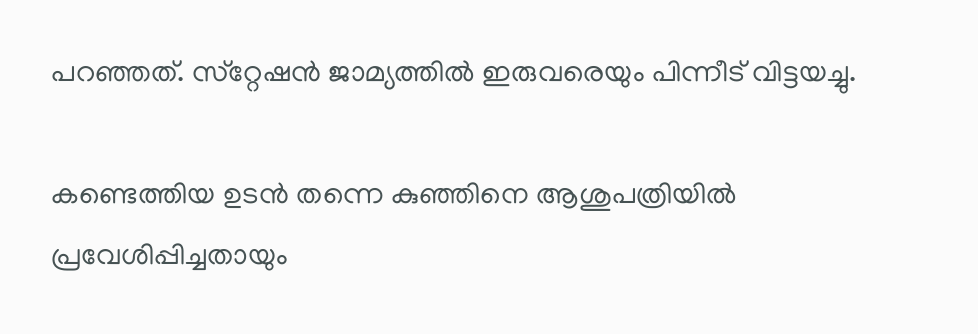പറഞ്ഞത്. സ്‌റ്റേഷന്‍ ജാമ്യത്തില്‍ ഇരുവരെയും പിന്നീട് വിട്ടയച്ചു.

കണ്ടെത്തിയ ഉടന്‍ തന്നെ കുഞ്ഞിനെ ആശുപത്രിയില്‍ പ്രവേശിപ്പിച്ചതായും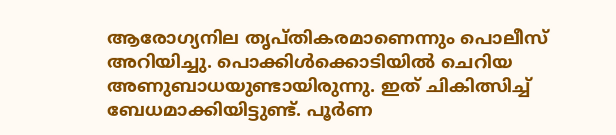ആരോഗ്യനില തൃപ്തികരമാണെന്നും പൊലീസ് അറിയിച്ചു. പൊക്കിള്‍ക്കൊടിയില്‍ ചെറിയ അണുബാധയുണ്ടായിരുന്നു. ഇത് ചികിത്സിച്ച് ബേധമാക്കിയിട്ടുണ്ട്. പൂര്‍ണ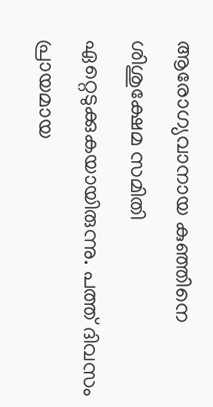ആരോഗ്യവാനായ കുഞ്ഞിനെ ശിശുക്ഷേമ സമിതി ഏറ്റെടുക്കുകയായിരുന്നു. പത്ത് ദിവസം പ്രായമായ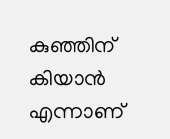കുഞ്ഞിന് കിയാന്‍ എന്നാണ്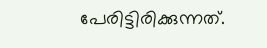പേരിട്ടിരിക്കുന്നത്.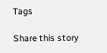Tags

Share this story